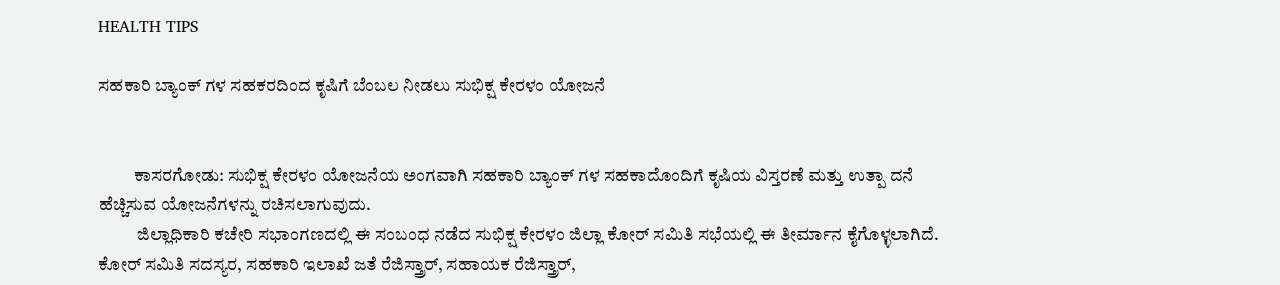HEALTH TIPS

ಸಹಕಾರಿ ಬ್ಯಾಂಕ್ ಗಳ ಸಹಕರದಿಂದ ಕೃಷಿಗೆ ಬೆಂಬಲ ನೀಡಲು ಸುಭಿಕ್ಷ ಕೇರಳಂ ಯೋಜನೆ


          ಕಾಸರಗೋಡು: ಸುಭಿಕ್ಷ ಕೇರಳಂ ಯೋಜನೆಯ ಅಂಗವಾಗಿ ಸಹಕಾರಿ ಬ್ಯಾಂಕ್ ಗಳ ಸಹಕಾದೊಂದಿಗೆ ಕೃಷಿಯ ವಿಸ್ತರಣೆ ಮತ್ತು ಉತ್ಪಾ ದನೆ ಹೆಚ್ಚಿಸುವ ಯೋಜನೆಗಳನ್ನು ರಚಿಸಲಾಗುವುದು.
           ಜಿಲ್ಲಾಧಿಕಾರಿ ಕಚೇರಿ ಸಭಾಂಗಣದಲ್ಲಿ ಈ ಸಂಬಂಧ ನಡೆದ ಸುಭಿಕ್ಷ ಕೇರಳಂ ಜಿಲ್ಲಾ ಕೋರ್ ಸಮಿತಿ ಸಭೆಯಲ್ಲಿ ಈ ತೀರ್ಮಾನ ಕೈಗೊಳ್ಳಲಾಗಿದೆ. ಕೋರ್ ಸಮಿತಿ ಸದಸ್ಯರ, ಸಹಕಾರಿ ಇಲಾಖೆ ಜತೆ ರೆಜಿಸ್ತ್ರಾರ್, ಸಹಾಯಕ ರೆಜಿಸ್ತ್ರಾರ್,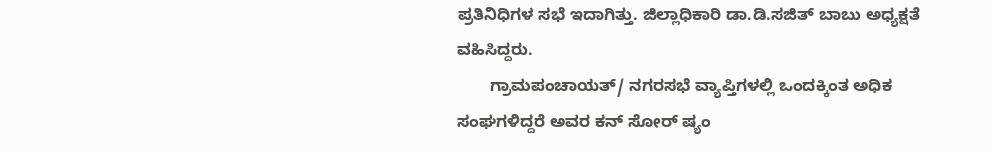ಪ್ರತಿನಿಧಿಗಳ ಸಭೆ ಇದಾಗಿತ್ತು. ಜಿಲ್ಲಾಧಿಕಾರಿ ಡಾ.ಡಿ.ಸಜಿತ್ ಬಾಬು ಅಧ್ಯಕ್ಷತೆ ವಹಿಸಿದ್ದರು.
       ಗ್ರಾಮಪಂಚಾಯತ್/ ನಗರಸಭೆ ವ್ಯಾಪ್ತಿಗಳಲ್ಲಿ ಒಂದಕ್ಕಿಂತ ಅಧಿಕ ಸಂಘಗಳಿದ್ದರೆ ಅವರ ಕನ್ ಸೋರ್ ಷ್ಯಂ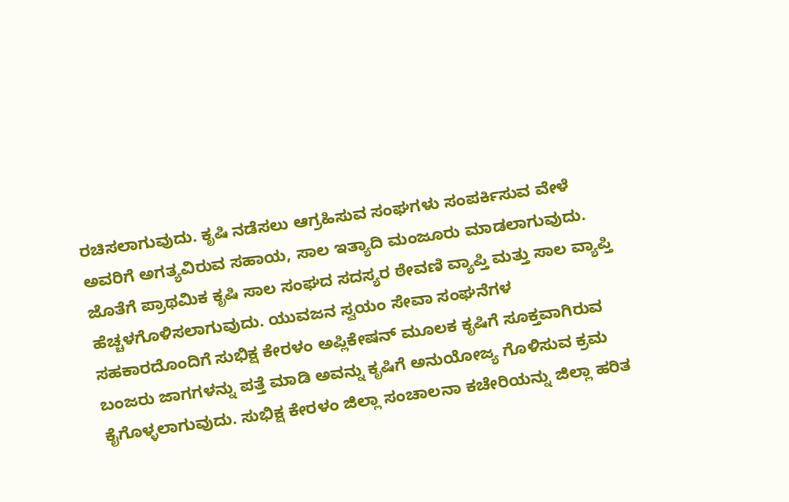ರಚಿಸಲಾಗುವುದು. ಕೃಷಿ ನಡೆಸಲು ಆಗ್ರಹಿಸುವ ಸಂಘಗಳು ಸಂಪರ್ಕಿಸುವ ವೇಳೆ ಅವರಿಗೆ ಅಗತ್ಯವಿರುವ ಸಹಾಯ, ಸಾಲ ಇತ್ಯಾದಿ ಮಂಜೂರು ಮಾಡಲಾಗುವುದು. ಜೊತೆಗೆ ಪ್ರಾಥಮಿಕ ಕೃಷಿ ಸಾಲ ಸಂಘದ ಸದಸ್ಯರ ಠೇವಣಿ ವ್ಯಾಪ್ತಿ ಮತ್ತು ಸಾಲ ವ್ಯಾಪ್ತಿ ಹೆಚ್ಚಳಗೊಳಿಸಲಾಗುವುದು. ಯುವಜನ ಸ್ವಯಂ ಸೇವಾ ಸಂಘನೆಗಳ ಸಹಕಾರದೊಂದಿಗೆ ಸುಭಿಕ್ಷ ಕೇರಳಂ ಅಪ್ಲಿಕೇಷನ್ ಮೂಲಕ ಕೃಷಿಗೆ ಸೂಕ್ತವಾಗಿರುವ ಬಂಜರು ಜಾಗಗಳನ್ನು ಪತ್ತೆ ಮಾಡಿ ಅವನ್ನು ಕೃಷಿಗೆ ಅನುಯೋಜ್ಯ ಗೊಳಿಸುವ ಕ್ರಮ ಕೈಗೊಳ್ಳಲಾಗುವುದು. ಸುಭಿಕ್ಷ ಕೇರಳಂ ಜಿಲ್ಲಾ ಸಂಚಾಲನಾ ಕಚೇರಿಯನ್ನು ಜಿಲ್ಲಾ ಹರಿತ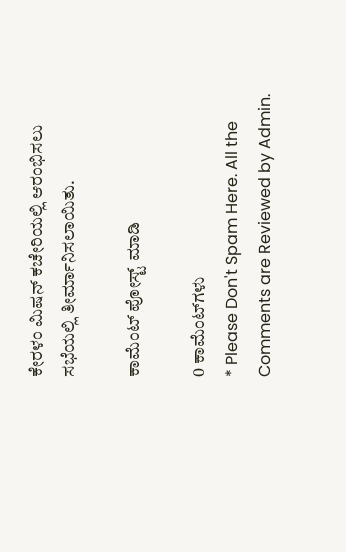ಕೇರಳಂ ಮಿಷನ್ ಕಚೇರಿಯಲ್ಲಿ ಆರಂಭಿಸಲು ಸಭೆಯಲ್ಲಿ ತೀರ್ಮಾನಿಸಲಾಯಿತು.

ಕಾಮೆಂಟ್‌‌ ಪೋಸ್ಟ್‌ ಮಾಡಿ

0 ಕಾಮೆಂಟ್‌ಗಳು
* Please Don't Spam Here. All the Comments are Reviewed by Admin.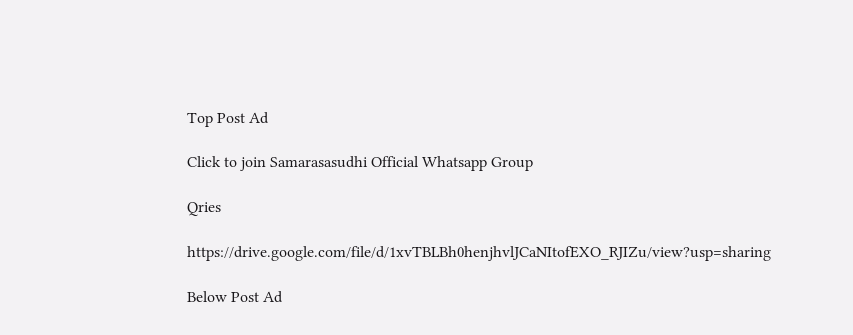Top Post Ad

Click to join Samarasasudhi Official Whatsapp Group

Qries

https://drive.google.com/file/d/1xvTBLBh0henjhvlJCaNItofEXO_RJIZu/view?usp=sharing

Below Post Ad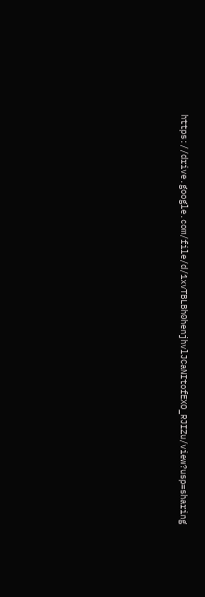https://drive.google.com/file/d/1xvTBLBh0henjhvlJCaNItofEXO_RJIZu/view?usp=sharing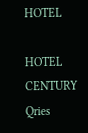HOTEL

HOTEL
CENTURY
Qries